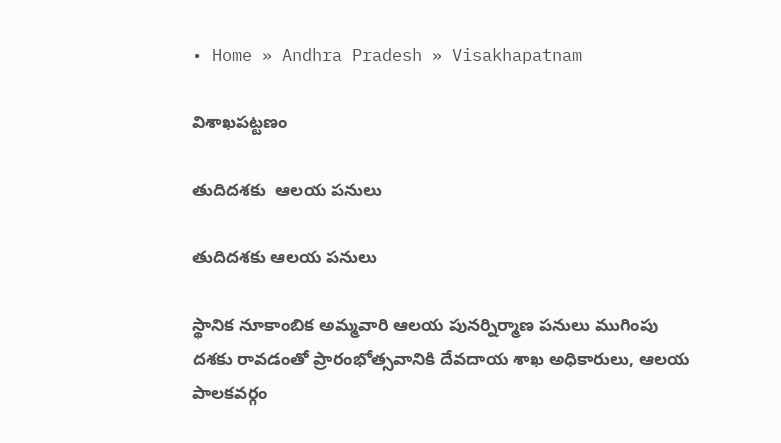• Home » Andhra Pradesh » Visakhapatnam

విశాఖపట్టణం

తుదిదశకు  ఆలయ పనులు

తుదిదశకు ఆలయ పనులు

స్థానిక నూకాంబిక అమ్మవారి ఆలయ పునర్నిర్మాణ పనులు ముగింపు దశకు రావడంతో ప్రారంభోత్సవానికి దేవదాయ శాఖ అధికారులు, ఆలయ పాలకవర్గం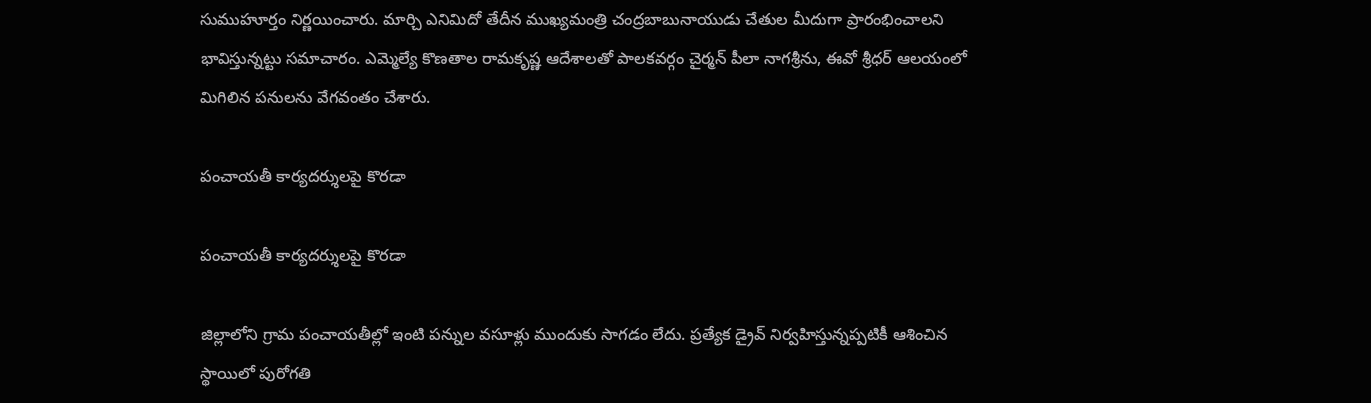సుముహూర్తం నిర్ణయించారు. మార్చి ఎనిమిదో తేదీన ముఖ్యమంత్రి చంద్రబాబునాయుడు చేతుల మీదుగా ప్రారంభించాలని భావిస్తున్నట్టు సమాచారం. ఎమ్మెల్యే కొణతాల రామకృష్ణ ఆదేశాలతో పాలకవర్గం చైర్మన్‌ పీలా నాగశ్రీను, ఈవో శ్రీధర్‌ ఆలయంలో మిగిలిన పనులను వేగవంతం చేశారు.

పంచాయతీ కార్యదర్శులపై కొరడా

పంచాయతీ కార్యదర్శులపై కొరడా

జిల్లాలోని గ్రామ పంచాయతీల్లో ఇంటి పన్నుల వసూళ్లు ముందుకు సాగడం లేదు. ప్రత్యేక డ్రైవ్‌ నిర్వహిస్తున్నప్పటికీ ఆశించిన స్థాయిలో పురోగతి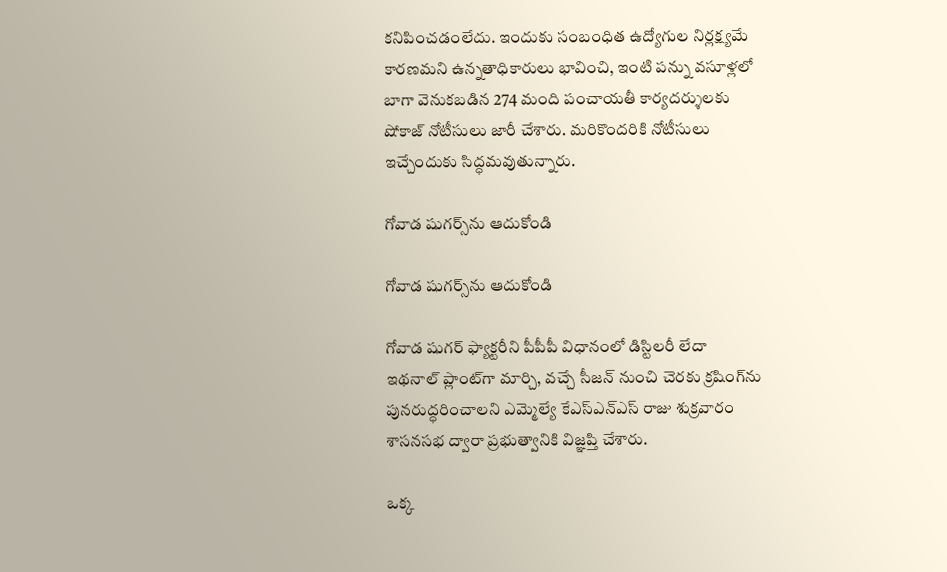కనిపించడంలేదు. ఇందుకు సంబంధిత ఉద్యోగుల నిర్లక్ష్యమే కారణమని ఉన్నతాధికారులు భావించి, ఇంటి పన్ను వసూళ్లలో బాగా వెనుకబడిన 274 మంది పంచాయతీ కార్యదర్శులకు షోకాజ్‌ నోటీసులు జారీ చేశారు. మరికొందరికి నోటీసులు ఇచ్చేందుకు సిద్ధమవుతున్నారు.

గోవాడ షుగర్స్‌ను ఆదుకోండి

గోవాడ షుగర్స్‌ను ఆదుకోండి

గోవాడ షుగర్‌ ఫ్యాక్టరీని పీపీపీ విధానంలో డిస్టిలరీ లేదా ఇథనాల్‌ ప్లాంట్‌గా మార్చి, వచ్చే సీజన్‌ నుంచి చెరకు క్రషింగ్‌ను పునరుద్ధరించాలని ఎమ్మెల్యే కేఎస్‌ఎన్‌ఎస్‌ రాజు శుక్రవారం శాసనసభ ద్వారా ప్రభుత్వానికి విజ్ఞప్తి చేశారు.

ఒక్క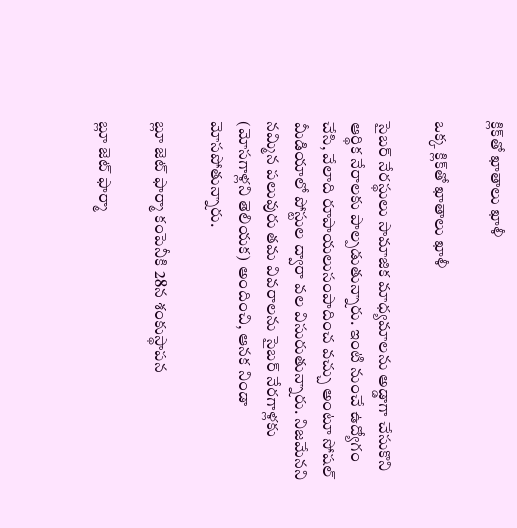క్లిక్‌తో ఖాతాలు ఖాళీ

ఒక్క క్లిక్‌తో ఖాతాలు ఖాళీ

సైబర్‌ నేరస్థులు సామాజిక మాధ్యమాలను అడ్డాగా చేసుకొని ఆర్థిక నేరాలకు పాల్పడుతున్నారు. ఇంటి నుంచే ఉద్యోగం చేసి, వేలాది రూపాయలుసంపాదించ వచ్చు అంటూ సోషల్‌ మీడియాలో పోస్టుల ద్వారా వల విసురుతున్నారు. నిజమేనని నమ్మిన పలువురు తమ వివరాలను సైబర్‌ నేరగాళ్లకు (మోసగాళ్లని తెలియక) అందించి, ఆనక నిండా మోసపోతున్నారు.

బ్లూ జెట్‌ ఫార్మా కంపెనీకి 28న శంకుస్థాపన

బ్లూ జెట్‌ ఫార్మా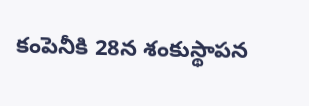కంపెనీకి 28న శంకుస్థాపన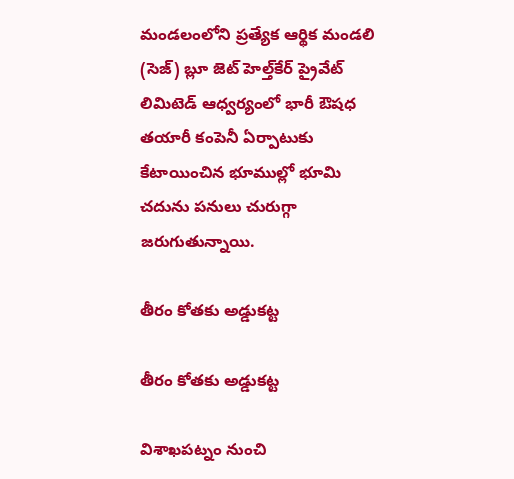మండలంలోని ప్రత్యేక ఆర్థిక మండలి (సెజ్‌) బ్లూ జెట్‌ హెల్త్‌కేర్‌ ప్రైవేట్‌ లిమిటెడ్‌ ఆధ్వర్యంలో భారీ ఔషధ తయారీ కంపెనీ ఏర్పాటుకు కేటాయించిన భూముల్లో భూమి చదును పనులు చురుగ్గా జరుగుతున్నాయి.

తీరం కోతకు అడ్డుకట్ట

తీరం కోతకు అడ్డుకట్ట

విశాఖపట్నం నుంచి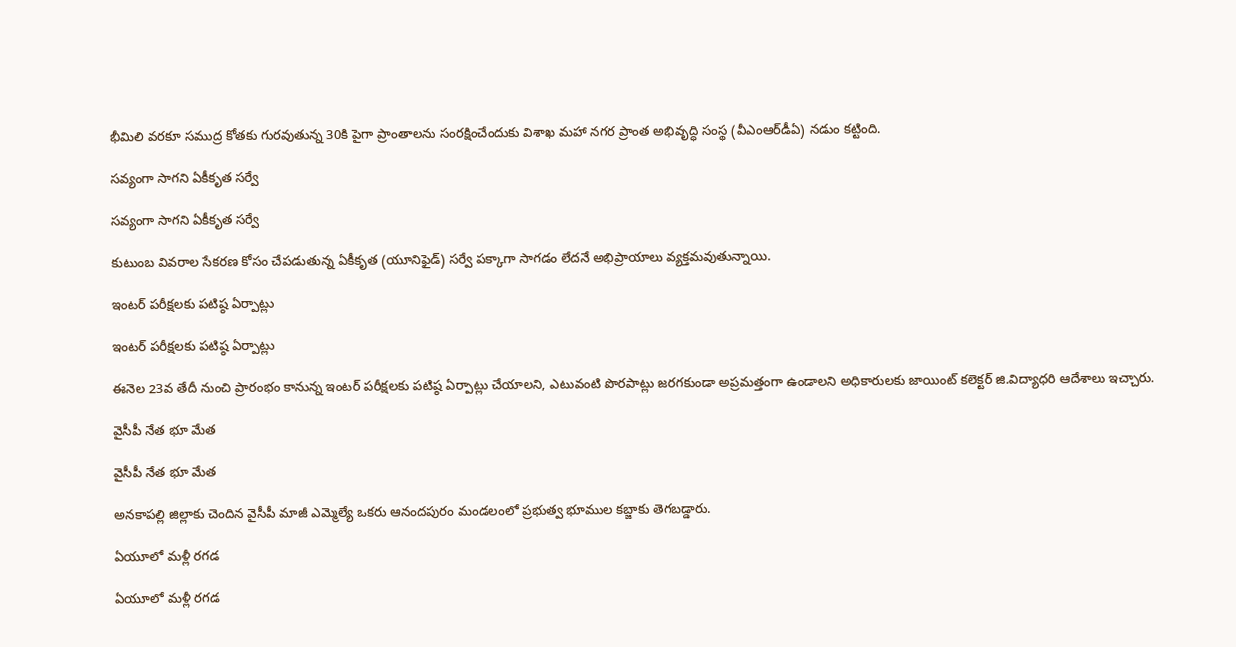భీమిలి వరకూ సముద్ర కోతకు గురవుతున్న 30కి పైగా ప్రాంతాలను సంరక్షించేందుకు విశాఖ మహా నగర ప్రాంత అభివృద్ధి సంస్థ (వీఎంఆర్‌డీఏ) నడుం కట్టింది.

సవ్యంగా సాగని ఏకీకృత సర్వే

సవ్యంగా సాగని ఏకీకృత సర్వే

కుటుంబ వివరాల సేకరణ కోసం చేపడుతున్న ఏకీకృత (యూనిఫైడ్‌) సర్వే పక్కాగా సాగడం లేదనే అభిప్రాయాలు వ్యక్తమవుతున్నాయి.

ఇంటర్‌ పరీక్షలకు పటిష్ఠ ఏర్పాట్లు

ఇంటర్‌ పరీక్షలకు పటిష్ఠ ఏర్పాట్లు

ఈనెల 23వ తేదీ నుంచి ప్రారంభం కానున్న ఇంటర్‌ పరీక్షలకు పటిష్ఠ ఏర్పాట్లు చేయాలని, ఎటువంటి పొరపాట్లు జరగకుండా అప్రమత్తంగా ఉండాలని అధికారులకు జాయింట్‌ కలెక్టర్‌ జి.విద్యాధరి ఆదేశాలు ఇచ్చారు.

వైసీపీ నేత భూ మేత

వైసీపీ నేత భూ మేత

అనకాపల్లి జిల్లాకు చెందిన వైసీపీ మాజీ ఎమ్మెల్యే ఒకరు ఆనందపురం మండలంలో ప్రభుత్వ భూముల కబ్జాకు తెగబడ్డారు.

ఏయూలో మళ్లీ రగడ

ఏయూలో మళ్లీ రగడ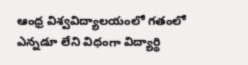ఆంధ్ర విశ్వవిద్యాలయంలో గతంలో ఎన్నడూ లేని విధంగా విద్యార్థి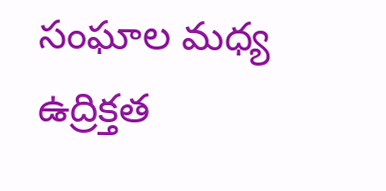సంఘాల మధ్య ఉద్రిక్తత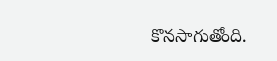కొనసాగుతోంది.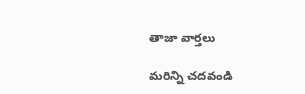తాజా వార్తలు

మరిన్ని చదవండి